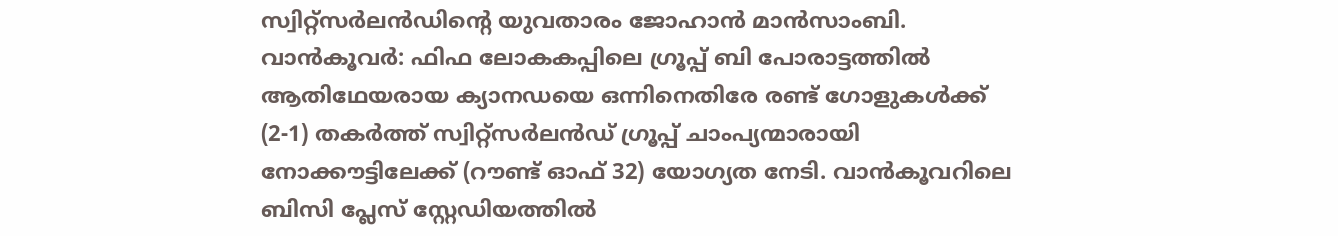സ്വിറ്റ്സർലൻഡിന്റെ യുവതാരം ജോഹാൻ മാൻസാംബി.
വാൻകൂവർ: ഫിഫ ലോകകപ്പിലെ ഗ്രൂപ്പ് ബി പോരാട്ടത്തിൽ ആതിഥേയരായ ക്യാനഡയെ ഒന്നിനെതിരേ രണ്ട് ഗോളുകൾക്ക് (2-1) തകർത്ത് സ്വിറ്റ്സർലൻഡ് ഗ്രൂപ്പ് ചാംപ്യന്മാരായി നോക്കൗട്ടിലേക്ക് (റൗണ്ട് ഓഫ് 32) യോഗ്യത നേടി. വാൻകൂവറിലെ ബിസി പ്ലേസ് സ്റ്റേഡിയത്തിൽ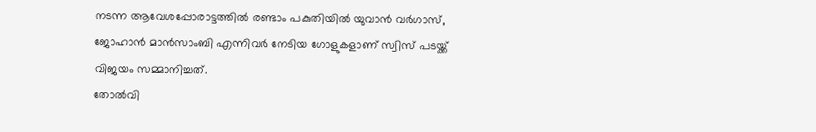നടന്ന ആവേശപ്പോരാട്ടത്തിൽ രണ്ടാം പകുതിയിൽ യുവാൻ വർഗാസ്, ജോഹാൻ മാൻസാംബി എന്നിവർ നേടിയ ഗോളുകളാണ് സ്വിസ് പടയ്ക്ക് വിജയം സമ്മാനിച്ചത്.
തോൽവി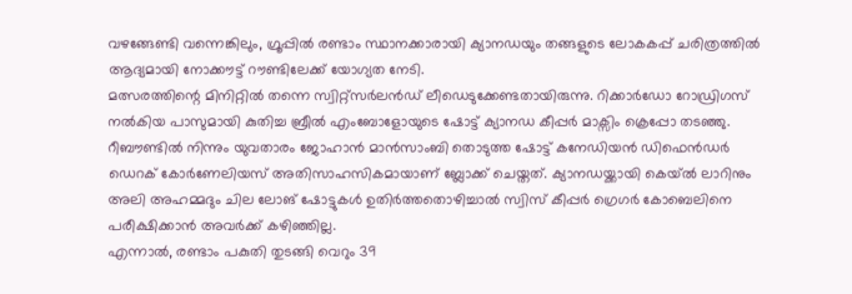വഴങ്ങേണ്ടി വന്നെങ്കിലും, ഗ്രൂപ്പിൽ രണ്ടാം സ്ഥാനക്കാരായി ക്യാനഡയും തങ്ങളുടെ ലോകകപ്പ് ചരിത്രത്തിൽ ആദ്യമായി നോക്കൗട്ട് റൗണ്ടിലേക്ക് യോഗ്യത നേടി.
മത്സരത്തിന്റെ മിനിറ്റിൽ തന്നെ സ്വിറ്റ്സർലൻഡ് ലീഡെടുക്കേണ്ടതായിരുന്നു. റിക്കാർഡോ റോഡ്രിഗസ് നൽകിയ പാസുമായി കുതിച്ച ബ്രീൽ എംബോളോയുടെ ഷോട്ട് ക്യാനഡ കീപ്പർ മാക്സിം ക്രെപ്പോ തടഞ്ഞു. റീബൗണ്ടിൽ നിന്നും യുവതാരം ജോഹാൻ മാൻസാംബി തൊടുത്ത ഷോട്ട് കനേഡിയൻ ഡിഫെൻഡർ ഡെറക് കോർണേലിയസ് അതിസാഹസികമായാണ് ബ്ലോക്ക് ചെയ്തത്. ക്യാനഡയ്ക്കായി കെയ്ൽ ലാറിനും അലി അഹമ്മദും ചില ലോങ് ഷോട്ടുകൾ ഉതിർത്തതൊഴിച്ചാൽ സ്വിസ് കീപ്പർ ഗ്രെഗർ കോബെലിനെ പരീക്ഷിക്കാൻ അവർക്ക് കഴിഞ്ഞില്ല.
എന്നാൽ, രണ്ടാം പകുതി തുടങ്ങി വെറും 39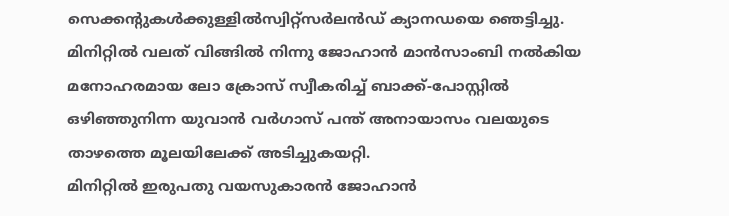സെക്കന്റുകൾക്കുള്ളിൽസ്വിറ്റ്സർലൻഡ് ക്യാനഡയെ ഞെട്ടിച്ചു. മിനിറ്റിൽ വലത് വിങ്ങിൽ നിന്നു ജോഹാൻ മാൻസാംബി നൽകിയ മനോഹരമായ ലോ ക്രോസ് സ്വീകരിച്ച് ബാക്ക്-പോസ്റ്റിൽ ഒഴിഞ്ഞുനിന്ന യുവാൻ വർഗാസ് പന്ത് അനായാസം വലയുടെ താഴത്തെ മൂലയിലേക്ക് അടിച്ചുകയറ്റി.
മിനിറ്റിൽ ഇരുപതു വയസുകാരൻ ജോഹാൻ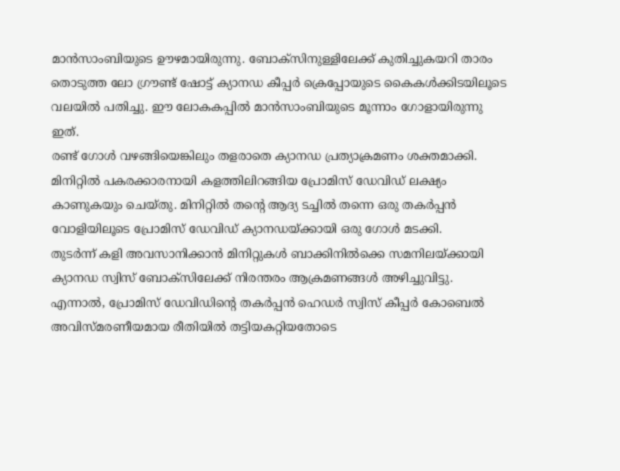മാൻസാംബിയുടെ ഊഴമായിരുന്നു. ബോക്സിനുള്ളിലേക്ക് കുതിച്ചുകയറി താരം തൊടുത്ത ലോ ഗ്രൗണ്ട് ഷോട്ട് ക്യാനഡ കീപ്പർ ക്രെപ്പോയുടെ കൈകൾക്കിടയിലൂടെ വലയിൽ പതിച്ചു. ഈ ലോകകപ്പിൽ മാൻസാംബിയുടെ മൂന്നാം ഗോളായിരുന്നു ഇത്.
രണ്ട് ഗോൾ വഴങ്ങിയെങ്കിലും തളരാതെ ക്യാനഡ പ്രത്യാക്രമണം ശക്തമാക്കി. മിനിറ്റിൽ പകരക്കാരനായി കളത്തിലിറങ്ങിയ പ്രോമിസ് ഡേവിഡ് ലക്ഷ്യം കാണുകയും ചെയ്തു. മിനിറ്റിൽ തന്റെ ആദ്യ ടച്ചിൽ തന്നെ ഒരു തകർപ്പൻ വോളിയിലൂടെ പ്രോമിസ് ഡേവിഡ് ക്യാനഡയ്ക്കായി ഒരു ഗോൾ മടക്കി.
തുടർന്ന് കളി അവസാനിക്കാൻ മിനിറ്റുകൾ ബാക്കിനിൽക്കെ സമനിലയ്ക്കായി ക്യാനഡ സ്വിസ് ബോക്സിലേക്ക് നിരന്തരം ആക്രമണങ്ങൾ അഴിച്ചുവിട്ടു. എന്നാൽ, പ്രോമിസ് ഡേവിഡിന്റെ തകർപ്പൻ ഹെഡർ സ്വിസ് കീപ്പർ കോബെൽ അവിസ്മരണീയമായ രീതിയിൽ തട്ടിയകറ്റിയതോടെ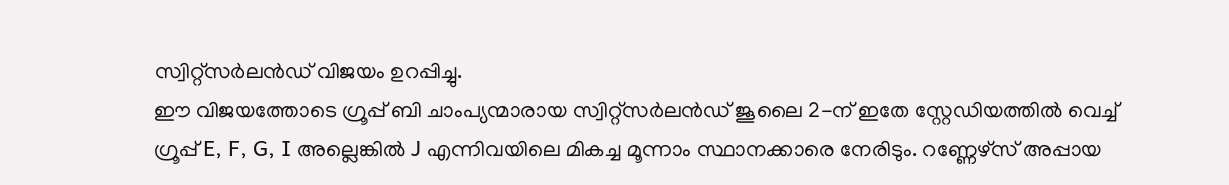സ്വിറ്റ്സർലൻഡ് വിജയം ഉറപ്പിച്ചു.
ഈ വിജയത്തോടെ ഗ്രൂപ്പ് ബി ചാംപ്യന്മാരായ സ്വിറ്റ്സർലൻഡ് ജൂലൈ 2-ന് ഇതേ സ്റ്റേഡിയത്തിൽ വെച്ച് ഗ്രൂപ്പ് E, F, G, I അല്ലെങ്കിൽ J എന്നിവയിലെ മികച്ച മൂന്നാം സ്ഥാനക്കാരെ നേരിടും. റണ്ണേഴ്സ് അപ്പായ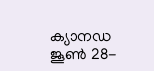ക്യാനഡ ജൂൺ 28-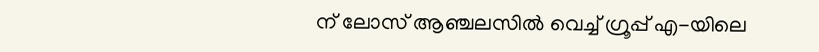ന് ലോസ് ആഞ്ചലസിൽ വെച്ച് ഗ്രൂപ്പ് എ-യിലെ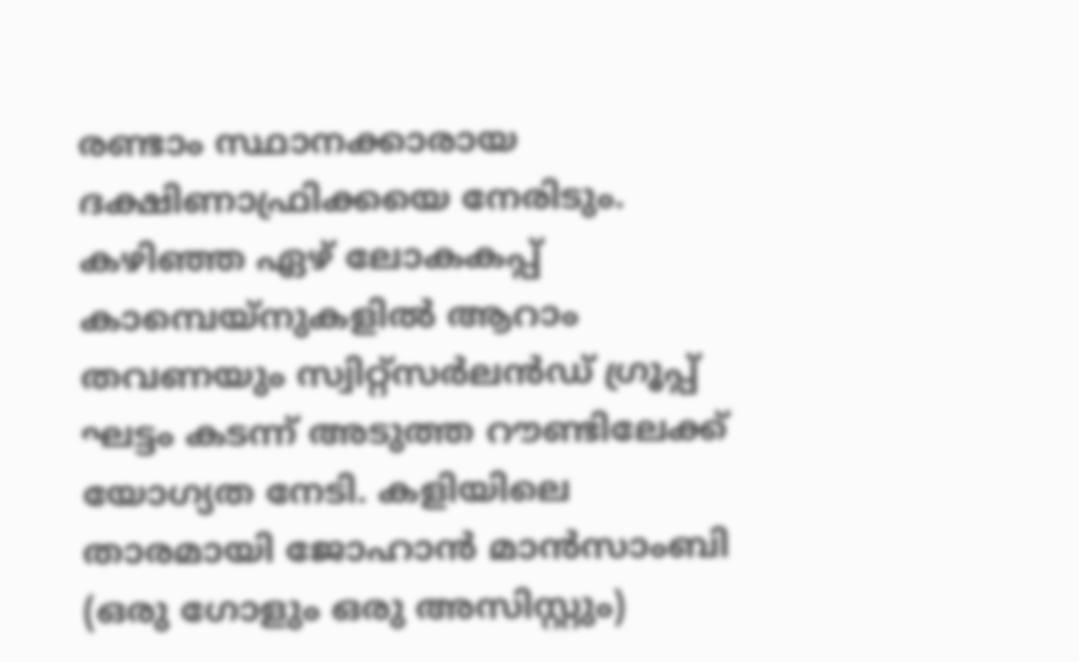രണ്ടാം സ്ഥാനക്കാരായ ദക്ഷിണാഫ്രിക്കയെ നേരിടും.
കഴിഞ്ഞ ഏഴ് ലോകകപ്പ് കാമ്പെയ്നുകളിൽ ആറാം തവണയും സ്വിറ്റ്സർലൻഡ് ഗ്രൂപ്പ് ഘട്ടം കടന്ന് അടുത്ത റൗണ്ടിലേക്ക് യോഗ്യത നേടി. കളിയിലെ താരമായി ജോഹാൻ മാൻസാംബി (ഒരു ഗോളും ഒരു അസിസ്റ്റും)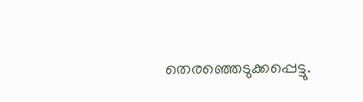തെരഞ്ഞെടുക്കപ്പെട്ടു.